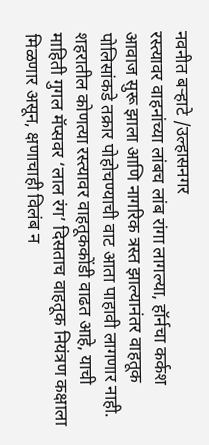नवनीत बऱ्हाटे /उल्हासनगर
रस्त्यावर वाहनांच्या लांबच लांब रांगा लागल्या, हॉर्नचा कर्कश आवाज सुरू झाला आणि नागरिक त्रस्त झाल्यानंतर वाहतूक पोलिसांकडे तक्रार पोहोचण्याची वाट आता पाहावी लागणार नाही. शहरातील कोणत्या रस्त्यावर वाहतूककोंडी वाढत आहे, याची माहिती गुगल मॅप्सवर ‘लाल रंग’ दिसताच वाहतूक नियंत्रण कक्षाला मिळणार असून, क्षणाचाही विलंब न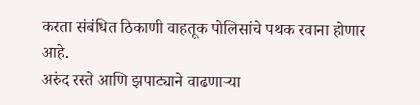करता संबंधित ठिकाणी वाहतूक पोलिसांचे पथक रवाना होणार आहे.
अरुंद रस्ते आणि झपाट्याने वाढणाऱ्या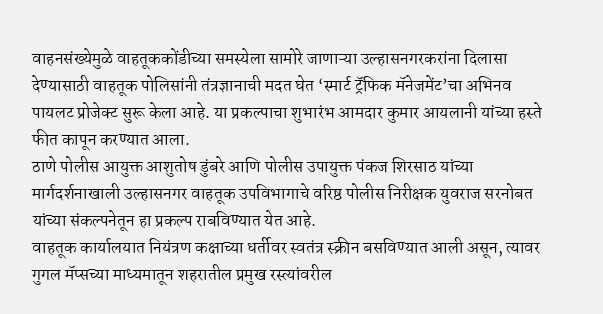वाहनसंख्येमुळे वाहतूककोंडीच्या समस्येला सामोरे जाणाऱ्या उल्हासनगरकरांना दिलासा देण्यासाठी वाहतूक पोलिसांनी तंत्रज्ञानाची मदत घेत ‘स्मार्ट ट्रॅफिक मॅनेजमेंट’चा अभिनव पायलट प्रोजेक्ट सुरू केला आहे. या प्रकल्पाचा शुभारंभ आमदार कुमार आयलानी यांच्या हस्ते फीत कापून करण्यात आला.
ठाणे पोलीस आयुक्त आशुतोष डुंबरे आणि पोलीस उपायुक्त पंकज शिरसाठ यांच्या मार्गदर्शनाखाली उल्हासनगर वाहतूक उपविभागाचे वरिष्ठ पोलीस निरीक्षक युवराज सरनोबत यांच्या संकल्पनेतून हा प्रकल्प राबविण्यात येत आहे.
वाहतूक कार्यालयात नियंत्रण कक्षाच्या धर्तीवर स्वतंत्र स्क्रीन बसविण्यात आली असून, त्यावर गुगल मॅप्सच्या माध्यमातून शहरातील प्रमुख रस्त्यांवरील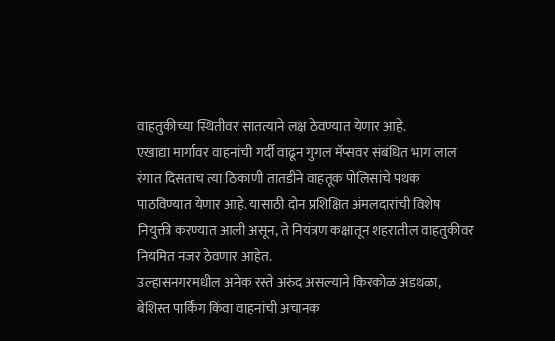वाहतुकीच्या स्थितीवर सातत्याने लक्ष ठेवण्यात येणार आहे.
एखाद्या मार्गावर वाहनांची गर्दी वाढून गुगल मॅप्सवर संबंधित भाग लाल रंगात दिसताच त्या ठिकाणी तातडीने वाहतूक पोलिसांचे पथक पाठविण्यात येणार आहे. यासाठी दोन प्रशिक्षित अंमलदारांची विशेष नियुक्ती करण्यात आली असून, ते नियंत्रण कक्षातून शहरातील वाहतुकीवर नियमित नजर ठेवणार आहेत.
उल्हासनगरमधील अनेक रस्ते अरुंद असल्याने किरकोळ अडथळा, बेशिस्त पार्किंग किंवा वाहनांची अचानक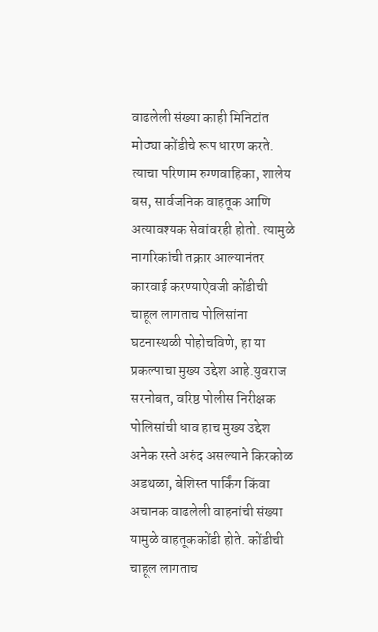वाढलेली संख्या काही मिनिटांत मोठ्या कोंडीचे रूप धारण करते. त्याचा परिणाम रुग्णवाहिका, शालेय बस, सार्वजनिक वाहतूक आणि अत्यावश्यक सेवांवरही होतो. त्यामुळे नागरिकांची तक्रार आल्यानंतर कारवाई करण्याऐवजी कोंडीची चाहूल लागताच पोलिसांना घटनास्थळी पोहोचविणे, हा या प्रकल्पाचा मुख्य उद्देश आहे.युवराज सरनोबत, वरिष्ठ पोलीस निरीक्षक
पोलिसांची धाव हाच मुख्य उद्देश
अनेक रस्ते अरुंद असल्याने किरकोळ अडथळा, बेशिस्त पार्किंग किंवा अचानक वाढलेली वाहनांची संख्या यामुळे वाहतूककोंडी होते. कोंडीची चाहूल लागताच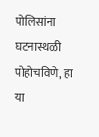पोलिसांना घटनास्थळी पोहोचविणे, हा या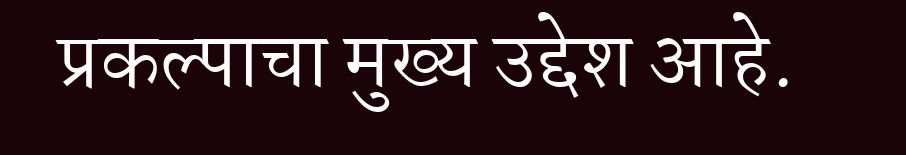प्रकल्पाचा मुख्य उद्देश आहे.